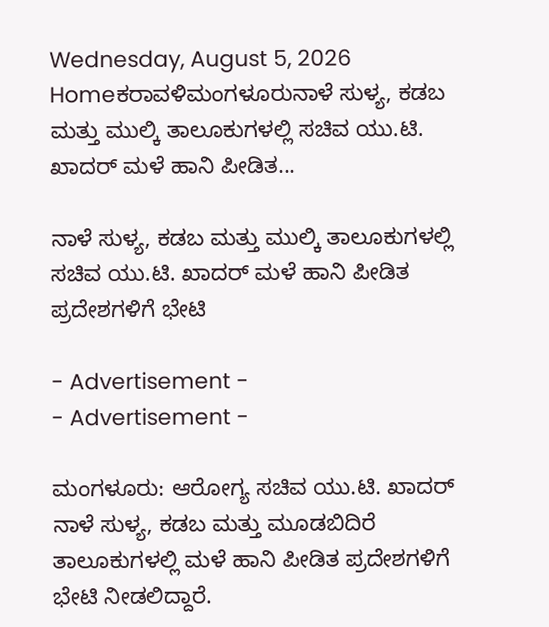Wednesday, August 5, 2026
Homeಕರಾವಳಿಮಂಗಳೂರುನಾಳೆ ಸುಳ್ಯ, ಕಡಬ ಮತ್ತು ಮುಲ್ಕಿ ತಾಲೂಕುಗಳಲ್ಲಿ ಸಚಿವ ಯು.ಟಿ. ಖಾದರ್ ಮಳೆ ಹಾನಿ ಪೀಡಿತ...

ನಾಳೆ ಸುಳ್ಯ, ಕಡಬ ಮತ್ತು ಮುಲ್ಕಿ ತಾಲೂಕುಗಳಲ್ಲಿ ಸಚಿವ ಯು.ಟಿ. ಖಾದರ್ ಮಳೆ ಹಾನಿ ಪೀಡಿತ ಪ್ರದೇಶಗಳಿಗೆ ಭೇಟಿ

- Advertisement -
- Advertisement -

ಮಂಗಳೂರು: ಆರೋಗ್ಯ ಸಚಿವ ಯು.ಟಿ. ಖಾದರ್ ನಾಳೆ ಸುಳ್ಯ, ಕಡಬ ಮತ್ತು ಮೂಡಬಿದಿರೆ ತಾಲೂಕುಗಳಲ್ಲಿ ಮಳೆ ಹಾನಿ ಪೀಡಿತ ಪ್ರದೇಶಗಳಿಗೆ ಭೇಟಿ ನೀಡಲಿದ್ದಾರೆ.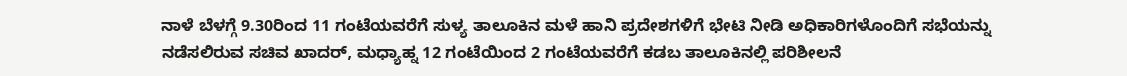ನಾಳೆ ಬೆಳಗ್ಗೆ 9.30ರಿಂದ 11 ಗಂಟೆಯವರೆಗೆ ಸುಳ್ಯ ತಾಲೂಕಿನ ಮಳೆ ಹಾನಿ ಪ್ರದೇಶಗಳಿಗೆ ಭೇಟಿ ನೀಡಿ ಅಧಿಕಾರಿಗಳೊಂದಿಗೆ ಸಭೆಯನ್ನು ನಡೆಸಲಿರುವ ಸಚಿವ ಖಾದರ್, ಮಧ್ಯಾಹ್ನ 12 ಗಂಟೆಯಿಂದ 2 ಗಂಟೆಯವರೆಗೆ ಕಡಬ ತಾಲೂಕಿನಲ್ಲಿ ಪರಿಶೀಲನೆ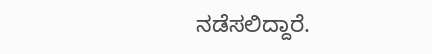ನಡೆಸಲಿದ್ದಾರೆ.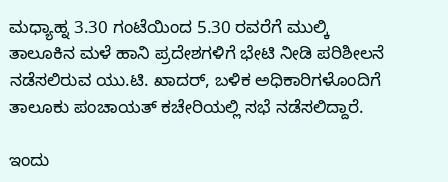ಮಧ್ಯಾಹ್ನ 3.30 ಗಂಟೆಯಿಂದ 5.30 ರವರೆಗೆ ಮುಲ್ಕಿ ತಾಲೂಕಿನ ಮಳೆ ಹಾನಿ ಪ್ರದೇಶಗಳಿಗೆ ಭೇಟಿ ನೀಡಿ ಪರಿಶೀಲನೆ ನಡೆಸಲಿರುವ ಯು.ಟಿ. ಖಾದರ್, ಬಳಿಕ ಅಧಿಕಾರಿಗಳೊಂದಿಗೆ ತಾಲೂಕು ಪಂಚಾಯತ್ ಕಚೇರಿಯಲ್ಲಿ ಸಭೆ ನಡೆಸಲಿದ್ದಾರೆ.

ಇಂದು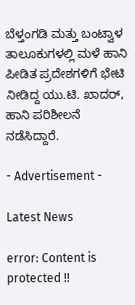ಬೆಳ್ತಂಗಡಿ ಮತ್ತು ಬಂಟ್ವಾಳ ತಾಲೂಕುಗಳಲ್ಲಿ ಮಳೆ ಹಾನಿ ಪೀಡಿತ ಪ್ರದೇಶಗಳಿಗೆ ಭೇಟಿ ನೀಡಿದ್ದ ಯು.ಟಿ. ಖಾದರ್, ಹಾನಿ ಪರಿಶೀಲನೆ ನಡೆಸಿದ್ದಾರೆ.

- Advertisement -

Latest News

error: Content is protected !!